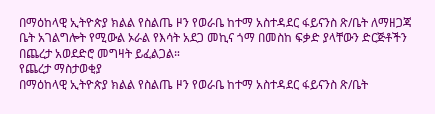በማዕከላዊ ኢትዮጵያ ክልል የስልጤ ዞን የወራቤ ከተማ አስተዳደር ፋይናንስ ጽ/ቤት ለማዘጋጃ ቤት አገልግሎት የሚውል ኦራል የእሳት አደጋ መኪና ጎማ በመስከ ፍቃድ ያላቸውን ድርጅቶችን በጨረታ አወደድሮ መግዛት ይፈልጋል።
የጨረታ ማስታወቂያ
በማዕከላዊ ኢትዮጵያ ክልል የስልጤ ዞን የወራቤ ከተማ አስተዳደር ፋይናንስ ጽ/ቤት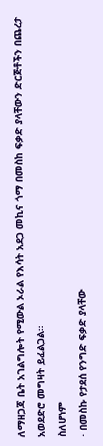ለማዘጋጃ ቤት አገልግሎት የሚውል ኦራል የእሳት አደጋ መኪና ጎማ በመስከ ፍቃድ ያላቸውን ድርጅቶችን በጨረታ አወደድሮ መግዛት ይፈልጋል።
ስለሆነም
· በመስኩ የታደሰ የንግድ ፍቃድ ያላቸው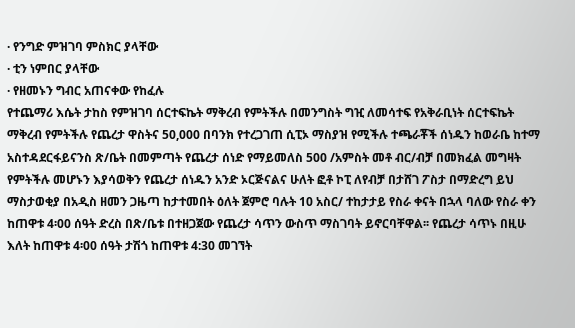· የንግድ ምዝገባ ምስክር ያላቸው
· ቲን ነምበር ያላቸው
· የዘመኑን ግብር አጠናቀው የከፈሉ
የተጨማሪ እሴት ታከስ የምዝገባ ሰርተፍኬት ማቅረብ የምትችሉ በመንግስት ግዢ ለመሳተፍ የአቅራቢነት ሰርተፍኬት ማቅረብ የምትችሉ የጨረታ ዋስትና 50,000 በባንክ የተረጋገጠ ሲፒኦ ማስያዝ የሚችሉ ተጫራቾች ሰነዱን ከወራቤ ከተማ አስተዳደርፋይናንስ ጽ/ቤት በመምጣት የጨረታ ሰነድ የማይመለስ 500 /አምስት መቶ ብር/ብቻ በመክፈል መግዛት የምትችሉ መሆኑን እያሳወቅን የጨረታ ሰነዱን አንድ ኦርጅናልና ሁለት ፎቶ ኮፒ ለየብቻ በታሸገ ፖስታ በማድረግ ይህ ማስታወቂያ በአዲስ ዘመን ጋዜጣ ከታተመበት ዕለት ጀምሮ ባሉት 10 አስር/ ተከታታይ የስራ ቀናት በኋላ ባለው የስራ ቀን ከጠዋቱ 4፡00 ሰዓት ድረስ በጽ/ቤቱ በተዘጋጀው የጨረታ ሳጥን ውስጥ ማስገባት ይኖርባቸዋል፡፡ የጨረታ ሳጥኑ በዚሁ እለት ከጠዋቱ 4፡00 ሰዓት ታሽጎ ከጠዋቱ 4:30 መገኘት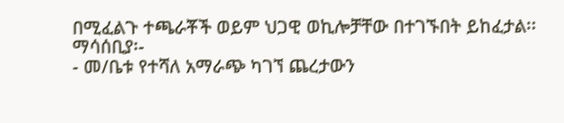በሚፈልጉ ተጫራቾች ወይም ህጋዊ ወኪሎቻቸው በተገኙበት ይከፈታል፡፡
ማሳሰቢያ፡-
- መ/ቤቱ የተሻለ አማራጭ ካገኘ ጨረታውን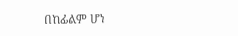በከፊልም ሆነ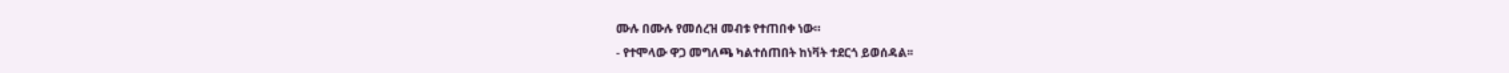ሙሉ በሙሉ የመሰረዝ መብቱ የተጠበቀ ነው።
- የተሞላው ዋጋ መግለጫ ካልተሰጠበት ከነቫት ተደርጎ ይወሰዳል፡፡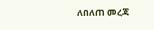ለበለጠ መረጃ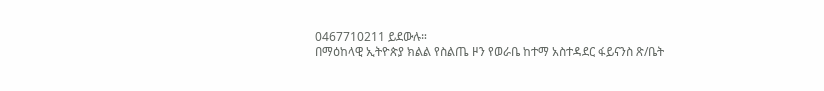0467710211 ይደውሉ።
በማዕከላዊ ኢትዮጵያ ክልል የስልጤ ዞን የወራቤ ከተማ አስተዳደር ፋይናንስ ጽ/ቤት